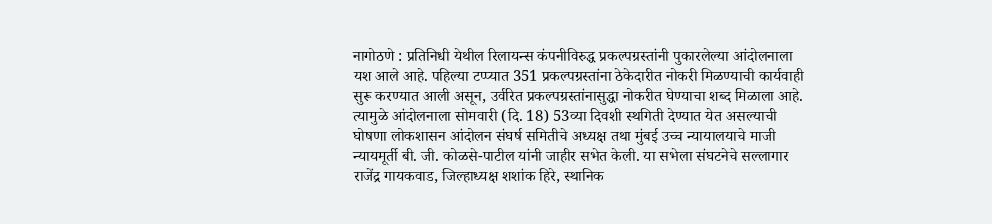नागोठणे : प्रतिनिधी येथील रिलायन्स कंपनीविरुद्ध प्रकल्पग्रस्तांनी पुकारलेल्या आंदोलनाला यश आले आहे. पहिल्या टप्प्यात 351 प्रकल्पग्रस्तांना ठेकेदारीत नोकरी मिळण्याची कार्यवाही सुरू करण्यात आली असून, उर्वरित प्रकल्पग्रस्तांनासुद्धा नोकरीत घेण्याचा शब्द मिळाला आहे. त्यामुळे आंदोलनाला सोमवारी (दि. 18) 53व्या दिवशी स्थगिती देण्यात येत असल्याची घोषणा लोकशासन आंदोलन संघर्ष समितीचे अध्यक्ष तथा मुंबई उच्च न्यायालयाचे माजी न्यायमूर्ती बी. जी. कोळसे-पाटील यांनी जाहीर सभेत केली. या सभेला संघटनेचे सल्लागार राजेंद्र गायकवाड, जिल्हाध्यक्ष शशांक हिरे, स्थानिक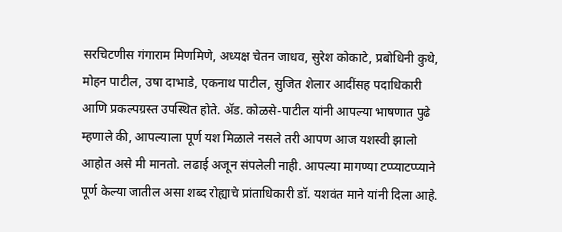सरचिटणीस गंगाराम मिणमिणे, अध्यक्ष चेतन जाधव, सुरेश कोकाटे, प्रबोधिनी कुथे, मोहन पाटील, उषा दाभाडे, एकनाथ पाटील, सुजित शेलार आदींसह पदाधिकारी आणि प्रकल्पग्रस्त उपस्थित होते. ॲड. कोळसे-पाटील यांनी आपल्या भाषणात पुढे म्हणाले की, आपल्याला पूर्ण यश मिळाले नसले तरी आपण आज यशस्वी झालो आहोत असे मी मानतो. लढाई अजून संपलेली नाही. आपल्या मागण्या टप्प्याटप्प्याने पूर्ण केल्या जातील असा शब्द रोह्याचे प्रांताधिकारी डॉ. यशवंत माने यांनी दिला आहे.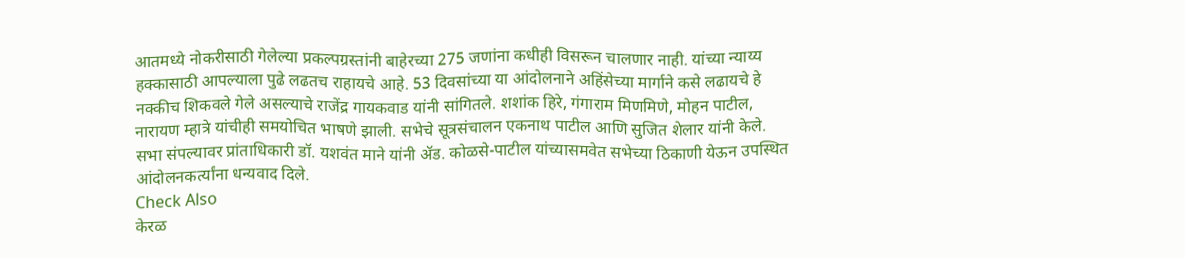आतमध्ये नोकरीसाठी गेलेल्या प्रकल्पग्रस्तांनी बाहेरच्या 275 जणांना कधीही विसरून चालणार नाही. यांच्या न्याय्य हक्कासाठी आपल्याला पुढे लढतच राहायचे आहे. 53 दिवसांच्या या आंदोलनाने अहिंसेच्या मार्गाने कसे लढायचे हे नक्कीच शिकवले गेले असल्याचे राजेंद्र गायकवाड यांनी सांगितले. शशांक हिरे, गंगाराम मिणमिणे, मोहन पाटील, नारायण म्हात्रे यांचीही समयोचित भाषणे झाली. सभेचे सूत्रसंचालन एकनाथ पाटील आणि सुजित शेलार यांनी केले. सभा संपल्यावर प्रांताधिकारी डॉ. यशवंत माने यांनी ॲड. कोळसे-पाटील यांच्यासमवेत सभेच्या ठिकाणी येऊन उपस्थित आंदोलनकर्त्यांना धन्यवाद दिले.
Check Also
केरळ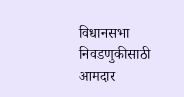विधानसभा निवडणुकीसाठी आमदार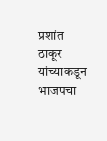प्रशांत ठाकूर यांच्याकडून भाजपचा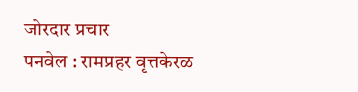जोरदार प्रचार
पनवेल : रामप्रहर वृत्तकेरळ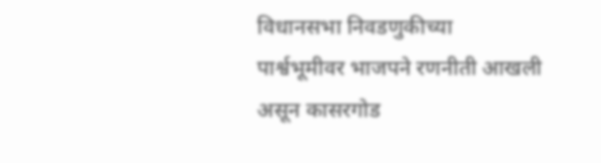विधानसभा निवडणुकीच्या पार्श्वभूमीवर भाजपने रणनीती आखली असून कासरगोड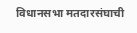विधानसभा मतदारसंघाची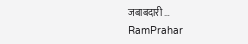जबाबदारी …
RamPrahar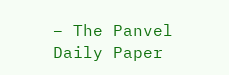– The Panvel Daily Paper